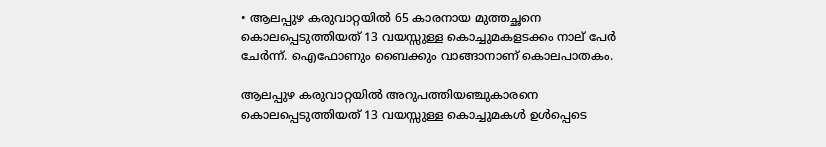• ആലപ്പുഴ കരുവാറ്റയിൽ 65 കാരനായ മുത്തച്ഛനെ കൊലപ്പെടുത്തിയത് 13 വയസ്സുള്ള കൊച്ചുമകളടക്കം നാല് പേർ ചേർന്ന്. ഐഫോണും ബൈക്കും വാങ്ങാനാണ് കൊലപാതകം.

ആലപ്പുഴ കരുവാറ്റയില്‍ അറുപത്തിയഞ്ചുകാരനെ കൊലപ്പെടുത്തിയത് 13 വയസ്സുള്ള കൊച്ചുമകൾ ഉൾപ്പെടെ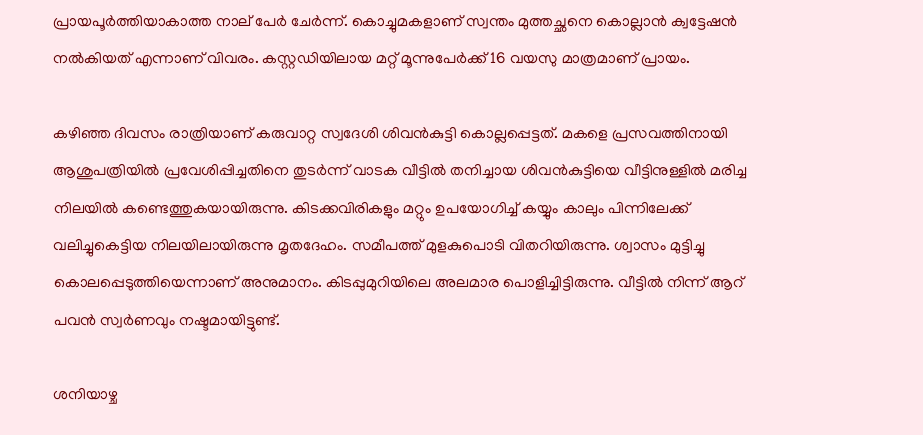പ്രായപൂർത്തിയാകാത്ത നാല് പേർ ചേര്‍ന്ന്. കൊച്ചുമകളാണ് സ്വന്തം മുത്തച്ഛനെ കൊല്ലാന്‍ ക്വട്ടേഷന്‍ നല്‍കിയത് എന്നാണ് വിവരം. കസ്റ്റഡിയിലായ മറ്റ് മൂന്നുപേര്‍ക്ക് 16 വയസു മാത്രമാണ് പ്രായം.

കഴിഞ്ഞ ദിവസം രാത്രിയാണ് കരുവാറ്റ സ്വദേശി ശിവന്‍കുട്ടി കൊല്ലപ്പെട്ടത്. മകളെ പ്രസവത്തിനായി ആശുപത്രിയില്‍ പ്രവേശിപ്പിച്ചതിനെ തുടര്‍ന്ന് വാടക വീട്ടില്‍ തനിച്ചായ ശിവന്‍കുട്ടിയെ വീട്ടിനുള്ളില്‍ മരിച്ച നിലയില്‍‌ കണ്ടെത്തുകയായിരുന്നു. കിടക്കവിരികളും മറ്റും ഉപയോഗിച്ച് കയ്യും കാലും പിന്നിലേക്ക് വലിച്ചുകെട്ടിയ നിലയിലായിരുന്നു മൃതദേഹം. സമീപത്ത് മുളകുപൊടി വിതറിയിരുന്നു. ശ്വാസം മുട്ടിച്ചു കൊലപ്പെടുത്തിയെന്നാണ് അനുമാനം. കിടപ്പുമുറിയിലെ അലമാര പൊളിച്ചിട്ടിരുന്നു. വീട്ടിൽ നിന്ന് ആറ് പവൻ സ്വര്‍ണവും നഷ്ടമായിട്ടുണ്ട്.

ശനിയാഴ്ച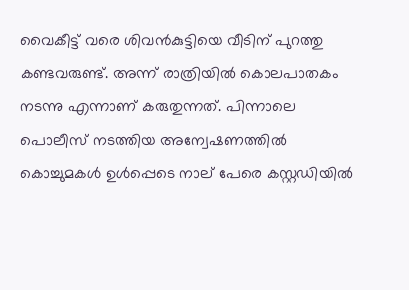വൈകീട്ട് വരെ ശിവന്‍കുട്ടിയെ വീടിന് പുറത്തു കണ്ടവരുണ്ട്. അന്ന് രാത്രിയില്‍ കൊലപാതകം നടന്നു എന്നാണ് കരുതുന്നത്. പിന്നാലെ പൊലീസ് നടത്തിയ അന്വേഷണത്തിൽ കൊച്ചുമകൾ ഉൾപ്പെടെ നാല് പേരെ കസ്റ്റഡിയില്‍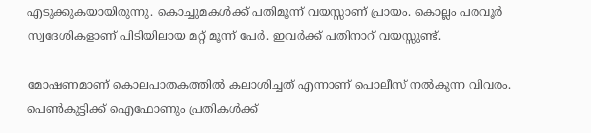എടുക്കുകയായിരുന്നു. കൊച്ചുമകൾക്ക് പതിമൂന്ന് വയസ്സാണ് പ്രായം. കൊല്ലം പരവൂർ സ്വദേശികളാണ് പിടിയിലായ മറ്റ് മൂന്ന് പേര്‍. ഇവർക്ക് പതിനാറ് വയസ്സുണ്ട്.

മോഷണമാണ് കൊലപാതകത്തില്‍ കലാശിച്ചത് എന്നാണ് പൊലീസ് നൽകുന്ന വിവരം. പെൺകുട്ടിക്ക് ഐഫോണും പ്രതികൾക്ക്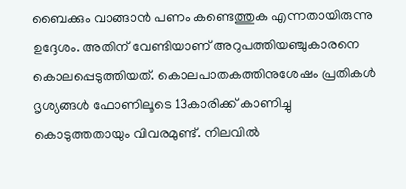ബൈക്കും വാങ്ങാന്‍ പണം കണ്ടെത്തുക എന്നതായിരുന്നു ഉദ്ദേശം. അതിന് വേണ്ടിയാണ് അറുപത്തിയഞ്ചുകാരനെ കൊലപ്പെടുത്തിയത്. കൊലപാതകത്തിനുശേഷം പ്രതികൾ ദൃശ്യങ്ങൾ ഫോണിലൂടെ 13കാരിക്ക് കാണിച്ചു കൊടുത്തതായും വിവരമുണ്ട്. നിലവില്‍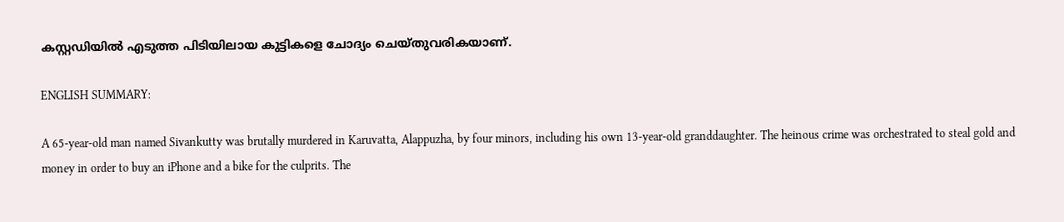കസ്റ്റഡിയില്‍ എടുത്ത പിടിയിലായ കുട്ടികളെ ചോദ്യം ചെയ്തുവരികയാണ്.

ENGLISH SUMMARY:

A 65-year-old man named Sivankutty was brutally murdered in Karuvatta, Alappuzha, by four minors, including his own 13-year-old granddaughter. The heinous crime was orchestrated to steal gold and money in order to buy an iPhone and a bike for the culprits. The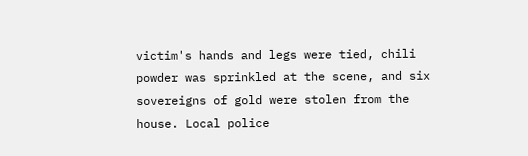victim's hands and legs were tied, chili powder was sprinkled at the scene, and six sovereigns of gold were stolen from the house. Local police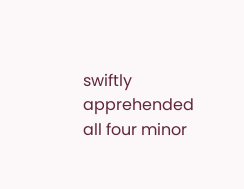swiftly apprehended all four minor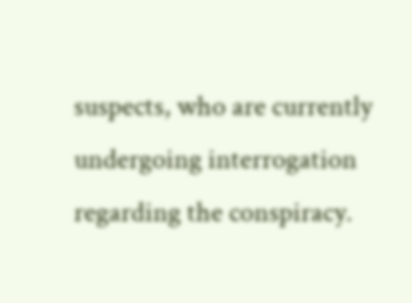suspects, who are currently undergoing interrogation regarding the conspiracy.